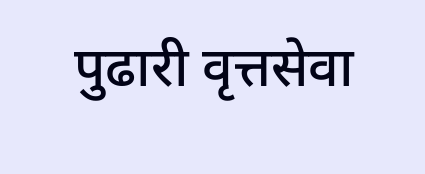पुढारी वृत्तसेवा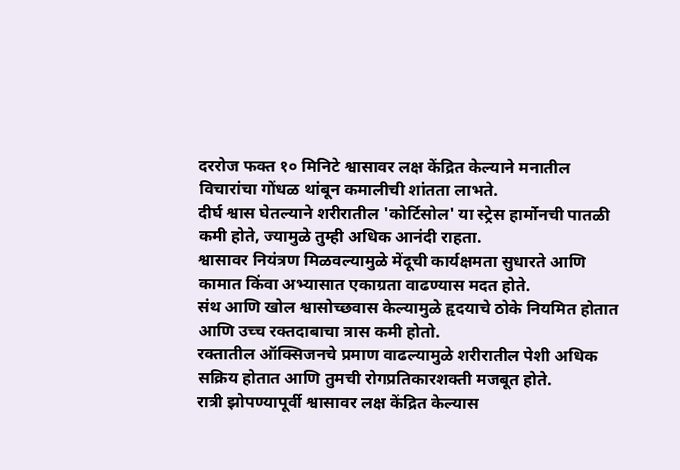दररोज फक्त १० मिनिटे श्वासावर लक्ष केंद्रित केल्याने मनातील विचारांचा गोंधळ थांबून कमालीची शांतता लाभते.
दीर्घ श्वास घेतल्याने शरीरातील 'कोर्टिसोल' या स्ट्रेस हार्मोनची पातळी कमी होते, ज्यामुळे तुम्ही अधिक आनंदी राहता.
श्वासावर नियंत्रण मिळवल्यामुळे मेंदूची कार्यक्षमता सुधारते आणि कामात किंवा अभ्यासात एकाग्रता वाढण्यास मदत होते.
संथ आणि खोल श्वासोच्छवास केल्यामुळे हृदयाचे ठोके नियमित होतात आणि उच्च रक्तदाबाचा त्रास कमी होतो.
रक्तातील ऑक्सिजनचे प्रमाण वाढल्यामुळे शरीरातील पेशी अधिक सक्रिय होतात आणि तुमची रोगप्रतिकारशक्ती मजबूत होते.
रात्री झोपण्यापूर्वी श्वासावर लक्ष केंद्रित केल्यास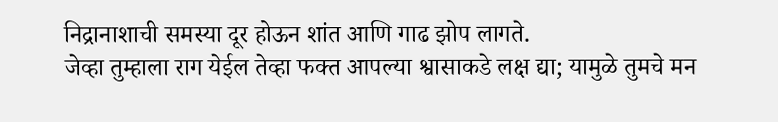निद्रानाशाची समस्या दूर होऊन शांत आणि गाढ झोप लागते.
जेव्हा तुम्हाला राग येईल तेव्हा फक्त आपल्या श्वासाकडे लक्ष द्या; यामुळे तुमचे मन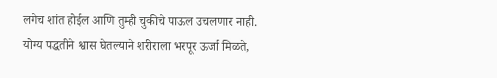लगेच शांत होईल आणि तुम्ही चुकीचे पाऊल उचलणार नाही.
योग्य पद्धतीने श्वास घेतल्याने शरीराला भरपूर ऊर्जा मिळते,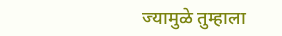ज्यामुळे तुम्हाला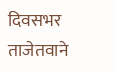दिवसभर ताजेतवाने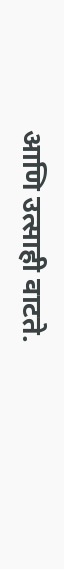आणि उत्साही वाटते.